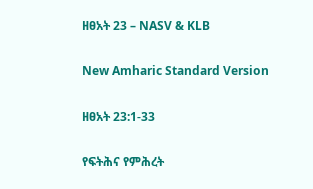ዘፀአት 23 – NASV & KLB

New Amharic Standard Version

ዘፀአት 23:1-33

የፍትሕና የምሕረት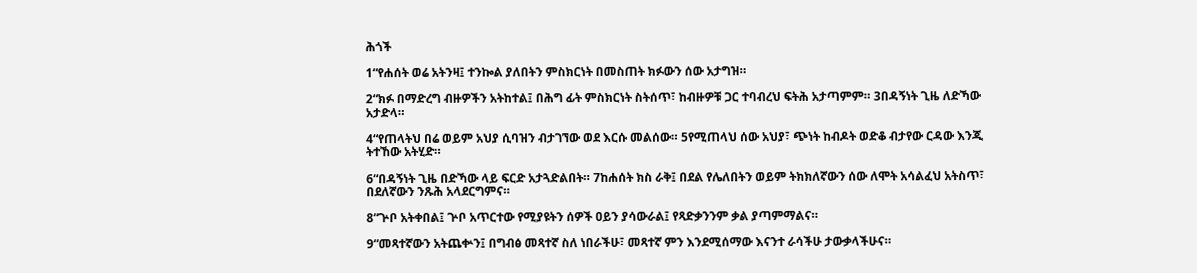ሕጎች

1“የሐሰት ወሬ አትንዛ፤ ተንኰል ያለበትን ምስክርነት በመስጠት ክፉውን ሰው አታግዝ።

2“ክፉ በማድረግ ብዙዎችን አትከተል፤ በሕግ ፊት ምስክርነት ስትሰጥ፣ ከብዙዎቹ ጋር ተባብረህ ፍትሕ አታጣምም። 3በዳኝነት ጊዜ ለድኻው አታድላ።

4“የጠላትህ በሬ ወይም አህያ ሲባዝን ብታገኘው ወደ እርሱ መልሰው። 5የሚጠላህ ሰው አህያ፣ ጭነት ከብዶት ወድቆ ብታየው ርዳው እንጂ ትተኸው አትሂድ።

6“በዳኝነት ጊዜ በድኻው ላይ ፍርድ አታጓድልበት። 7ከሐሰት ክስ ራቅ፤ በደል የሌለበትን ወይም ትክክለኛውን ሰው ለሞት አሳልፈህ አትስጥ፣ በደለኛውን ንጹሕ አላደርግምና።

8“ጕቦ አትቀበል፤ ጕቦ አጥርተው የሚያዩትን ሰዎች ዐይን ያሳውራል፤ የጻድቃንንም ቃል ያጣምማልና።

9“መጻተኛውን አትጨቍን፤ በግብፅ መጻተኛ ስለ ነበራችሁ፣ መጻተኛ ምን እንደሚሰማው እናንተ ራሳችሁ ታውቃላችሁና።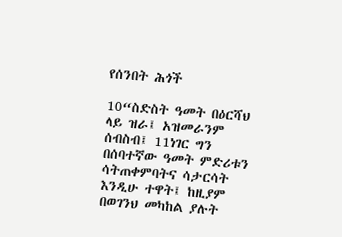የሰንበት ሕጎች

10“ስድስት ዓመት በዕርሻህ ላይ ዝራ፤ አዝመራንም ሰብስብ፤ 11ነገር ግን በሰባተኛው ዓመት ምድሪቱን ሳትጠቀምባትና ሳታርሳት እንዲሁ ተዋት፤ ከዚያም በወገንህ መካከል ያሉት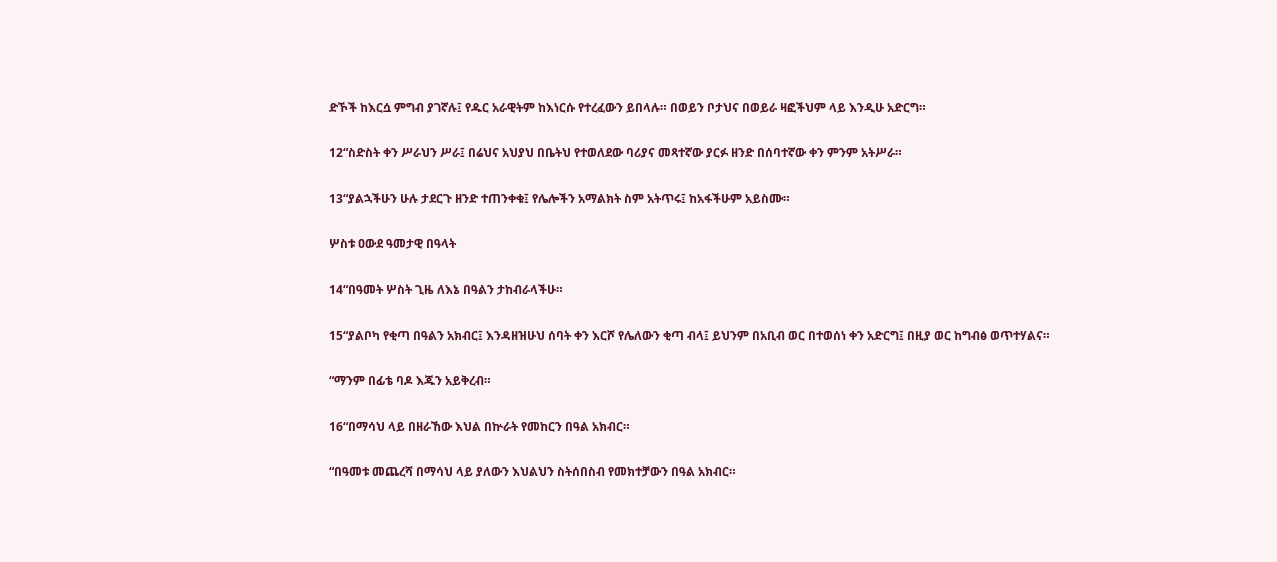ድኾች ከእርሷ ምግብ ያገኛሉ፤ የዱር አራዊትም ከእነርሱ የተረፈውን ይበላሉ። በወይን ቦታህና በወይራ ዛፎችህም ላይ እንዲሁ አድርግ።

12“ስድስት ቀን ሥራህን ሥራ፤ በሬህና አህያህ በቤትህ የተወለደው ባሪያና መጻተኛው ያርፉ ዘንድ በሰባተኛው ቀን ምንም አትሥራ።

13“ያልኋችሁን ሁሉ ታደርጉ ዘንድ ተጠንቀቁ፤ የሌሎችን አማልክት ስም አትጥሩ፤ ከአፋችሁም አይስሙ።

ሦስቱ ዐውደ ዓመታዊ በዓላት

14“በዓመት ሦስት ጊዜ ለእኔ በዓልን ታከብራላችሁ።

15“ያልቦካ የቂጣ በዓልን አክብር፤ እንዳዘዝሁህ ሰባት ቀን እርሾ የሌለውን ቂጣ ብላ፤ ይህንም በአቢብ ወር በተወሰነ ቀን አድርግ፤ በዚያ ወር ከግብፅ ወጥተሃልና።

“ማንም በፊቴ ባዶ እጁን አይቅረብ።

16“በማሳህ ላይ በዘራኸው እህል በኵራት የመከርን በዓል አክብር።

“በዓመቱ መጨረሻ በማሳህ ላይ ያለውን እህልህን ስትሰበስብ የመክተቻውን በዓል አክብር።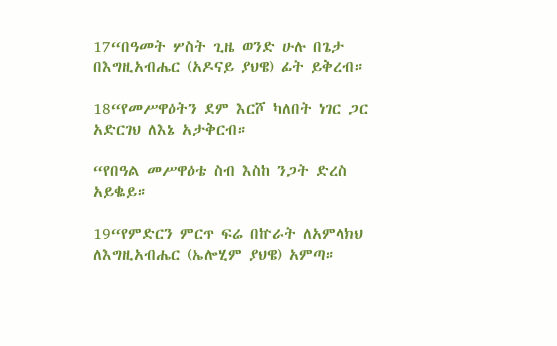17“በዓመት ሦስት ጊዜ ወንድ ሁሉ በጌታ በእግዚአብሔር (አዶናይ ያህዌ) ፊት ይቅረብ።

18“የመሥዋዕትን ደም እርሾ ካለበት ነገር ጋር አድርገህ ለእኔ አታቅርብ።

“የበዓል መሥዋዕቴ ስብ እስከ ንጋት ድረስ አይቈይ።

19“የምድርን ምርጥ ፍሬ በኵራት ለአምላክህ ለእግዚአብሔር (ኤሎሂም ያህዌ) አምጣ።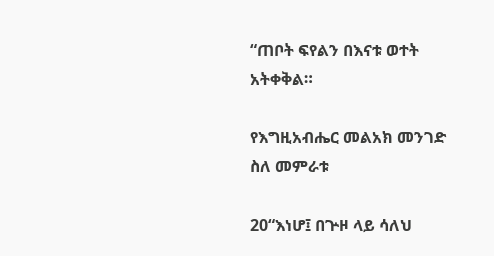“ጠቦት ፍየልን በእናቱ ወተት አትቀቅል።

የእግዚአብሔር መልአክ መንገድ ስለ መምራቱ

20“እነሆ፤ በጕዞ ላይ ሳለህ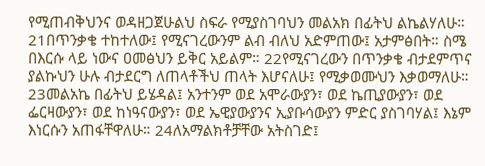የሚጠብቅህንና ወዳዘጋጀሁልህ ስፍራ የሚያስገባህን መልአክ በፊትህ ልኬልሃለሁ። 21በጥንቃቄ ተከተለው፤ የሚናገረውንም ልብ ብለህ አድምጠው፤ አታምፅበት። ስሜ በእርሱ ላይ ነውና ዐመፅህን ይቅር አይልም። 22የሚናገረውን በጥንቃቄ ብታደምጥና ያልኩህን ሁሉ ብታደርግ ለጠላቶችህ ጠላት እሆናለሁ፤ የሚቃወሙህን እቃወማለሁ። 23መልአኬ በፊትህ ይሄዳል፤ አንተንም ወደ አሞራውያን፣ ወደ ኬጢያውያን፣ ወደ ፌርዛውያን፣ ወደ ከነዓናውያን፣ ወደ ኤዊያውያንና ኢያቡሳውያን ምድር ያስገባሃል፤ እኔም እነርሱን አጠፋቸዋለሁ። 24ለአማልክቶቻቸው አትስገድ፤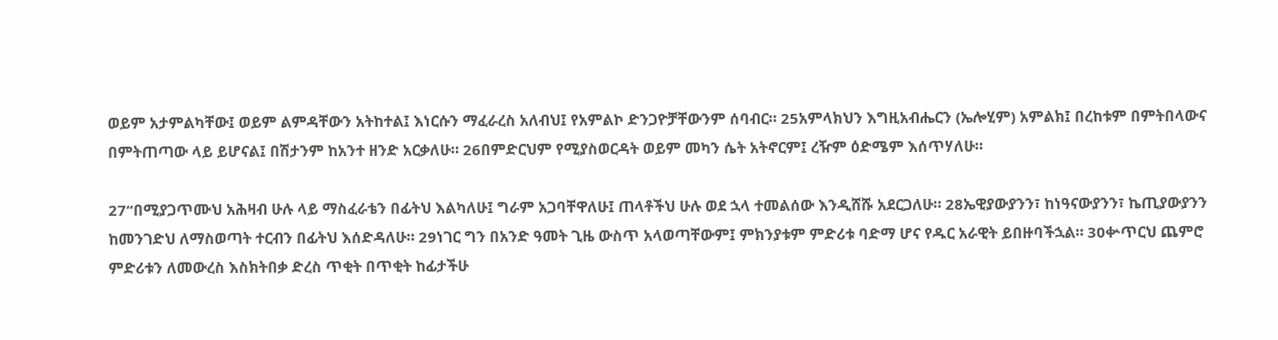ወይም አታምልካቸው፤ ወይም ልምዳቸውን አትከተል፤ እነርሱን ማፈራረስ አለብህ፤ የአምልኮ ድንጋዮቻቸውንም ሰባብር። 25አምላክህን እግዚአብሔርን (ኤሎሂም) አምልክ፤ በረከቱም በምትበላውና በምትጠጣው ላይ ይሆናል፤ በሽታንም ከአንተ ዘንድ አርቃለሁ። 26በምድርህም የሚያስወርዳት ወይም መካን ሴት አትኖርም፤ ረዥም ዕድሜም እሰጥሃለሁ።

27“በሚያጋጥሙህ አሕዛብ ሁሉ ላይ ማስፈራቴን በፊትህ እልካለሁ፤ ግራም አጋባቸዋለሁ፤ ጠላቶችህ ሁሉ ወደ ኋላ ተመልሰው እንዲሸሹ አደርጋለሁ። 28ኤዊያውያንን፣ ከነዓናውያንን፣ ኬጢያውያንን ከመንገድህ ለማስወጣት ተርብን በፊትህ እሰድዳለሁ። 29ነገር ግን በአንድ ዓመት ጊዜ ውስጥ አላወጣቸውም፤ ምክንያቱም ምድሪቱ ባድማ ሆና የዱር አራዊት ይበዙባችኋል። 30ቍጥርህ ጨምሮ ምድሪቱን ለመውረስ እስክትበቃ ድረስ ጥቂት በጥቂት ከፊታችሁ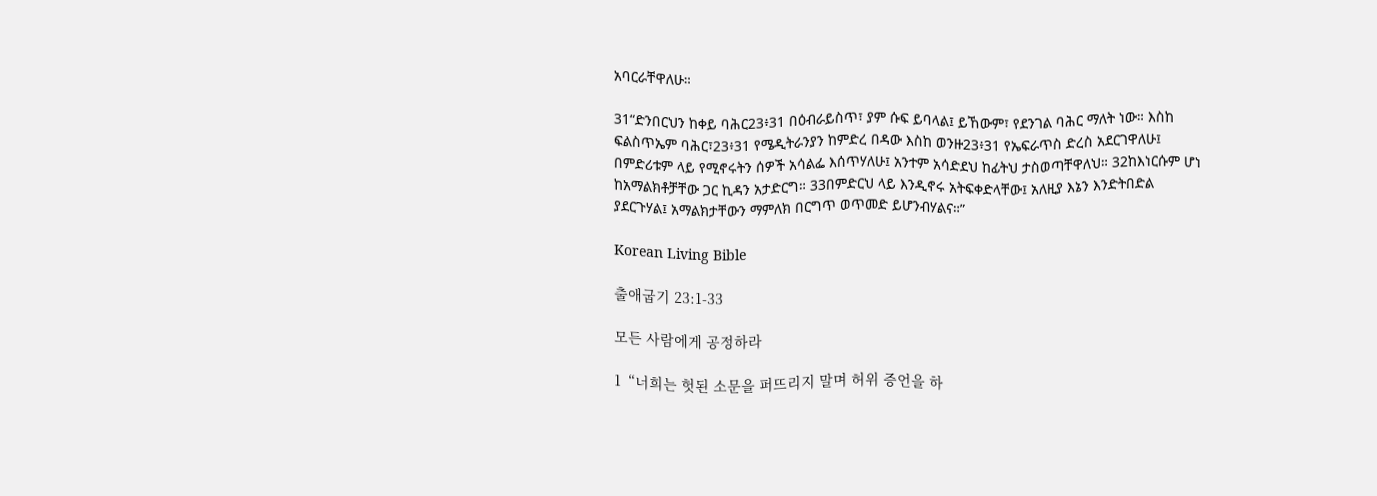አባርራቸዋለሁ።

31“ድንበርህን ከቀይ ባሕር23፥31 በዕብራይስጥ፣ ያም ሱፍ ይባላል፤ ይኸውም፣ የደንገል ባሕር ማለት ነው። እስከ ፍልስጥኤም ባሕር፣23፥31 የሜዲትራንያን ከምድረ በዳው እስከ ወንዙ23፥31 የኤፍራጥስ ድረስ አደርገዋለሁ፤ በምድሪቱም ላይ የሚኖሩትን ሰዎች አሳልፌ እሰጥሃለሁ፤ አንተም አሳድደህ ከፊትህ ታስወጣቸዋለህ። 32ከእነርሱም ሆነ ከአማልክቶቻቸው ጋር ኪዳን አታድርግ። 33በምድርህ ላይ እንዲኖሩ አትፍቀድላቸው፤ አለዚያ እኔን እንድትበድል ያደርጉሃል፤ አማልክታቸውን ማምለክ በርግጥ ወጥመድ ይሆንብሃልና።”

Korean Living Bible

출애굽기 23:1-33

모든 사람에게 공정하라

1“너희는 헛된 소문을 퍼뜨리지 말며 허위 증언을 하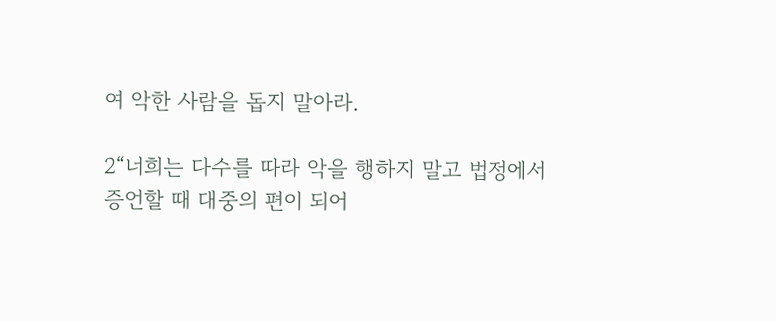여 악한 사람을 돕지 말아라.

2“너희는 다수를 따라 악을 행하지 말고 법정에서 증언할 때 대중의 편이 되어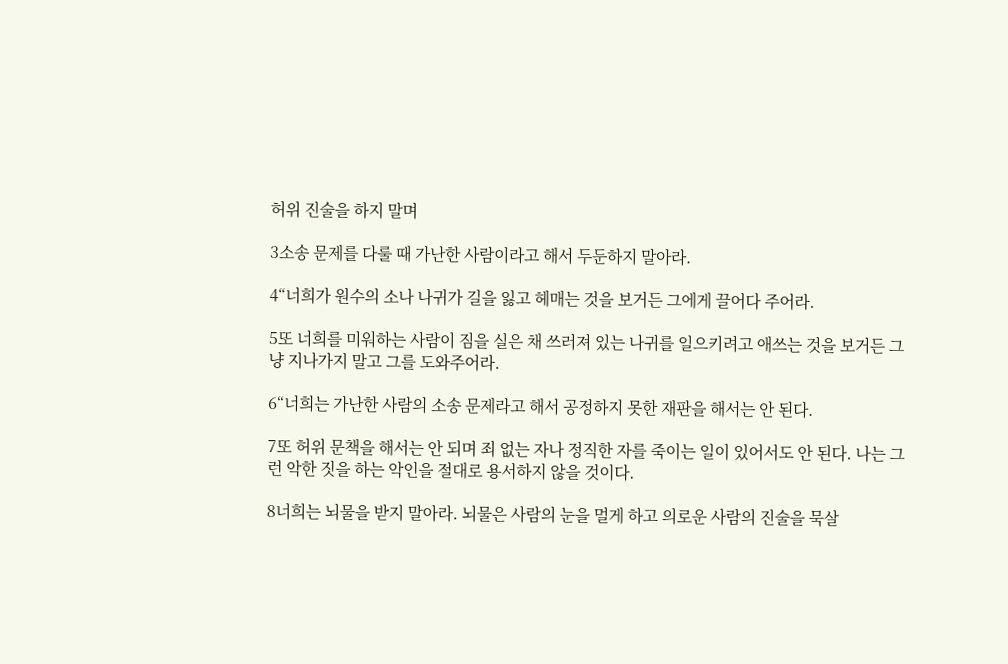허위 진술을 하지 말며

3소송 문제를 다룰 때 가난한 사람이라고 해서 두둔하지 말아라.

4“너희가 원수의 소나 나귀가 길을 잃고 헤매는 것을 보거든 그에게 끌어다 주어라.

5또 너희를 미워하는 사람이 짐을 실은 채 쓰러져 있는 나귀를 일으키려고 애쓰는 것을 보거든 그냥 지나가지 말고 그를 도와주어라.

6“너희는 가난한 사람의 소송 문제라고 해서 공정하지 못한 재판을 해서는 안 된다.

7또 허위 문책을 해서는 안 되며 죄 없는 자나 정직한 자를 죽이는 일이 있어서도 안 된다. 나는 그런 악한 짓을 하는 악인을 절대로 용서하지 않을 것이다.

8너희는 뇌물을 받지 말아라. 뇌물은 사람의 눈을 멀게 하고 의로운 사람의 진술을 묵살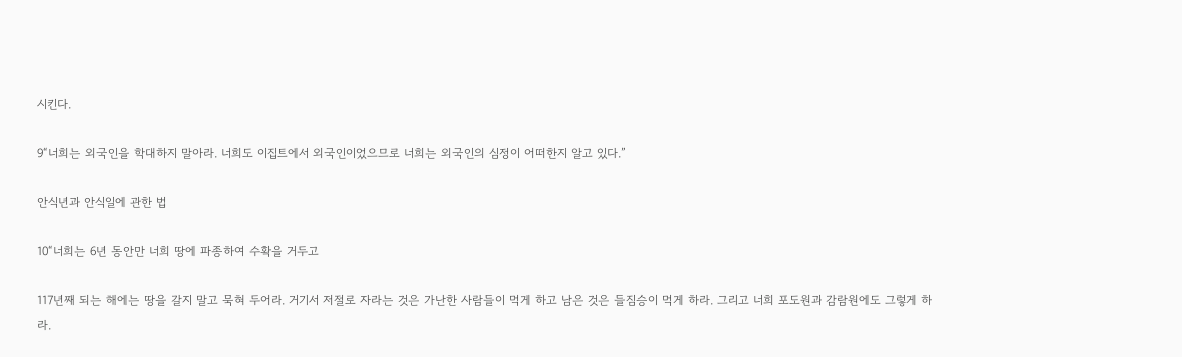시킨다.

9“너희는 외국인을 학대하지 말아라. 너희도 이집트에서 외국인이었으므로 너희는 외국인의 심정이 어떠한지 알고 있다.”

안식년과 안식일에 관한 법

10“너희는 6년 동안만 너희 땅에 파종하여 수확을 거두고

117년째 되는 해에는 땅을 갈지 말고 묵혀 두어라. 거기서 저절로 자라는 것은 가난한 사람들이 먹게 하고 남은 것은 들짐승이 먹게 하라. 그리고 너희 포도원과 감람원에도 그렇게 하라.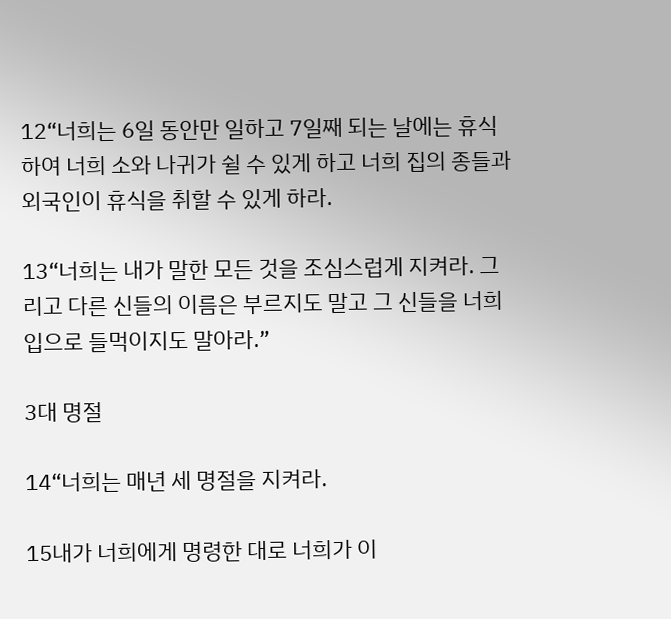12“너희는 6일 동안만 일하고 7일째 되는 날에는 휴식하여 너희 소와 나귀가 쉴 수 있게 하고 너희 집의 종들과 외국인이 휴식을 취할 수 있게 하라.

13“너희는 내가 말한 모든 것을 조심스럽게 지켜라. 그리고 다른 신들의 이름은 부르지도 말고 그 신들을 너희 입으로 들먹이지도 말아라.”

3대 명절

14“너희는 매년 세 명절을 지켜라.

15내가 너희에게 명령한 대로 너희가 이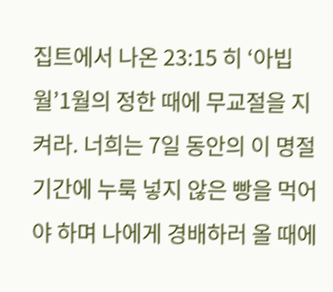집트에서 나온 23:15 히 ‘아빕월’1월의 정한 때에 무교절을 지켜라. 너희는 7일 동안의 이 명절 기간에 누룩 넣지 않은 빵을 먹어야 하며 나에게 경배하러 올 때에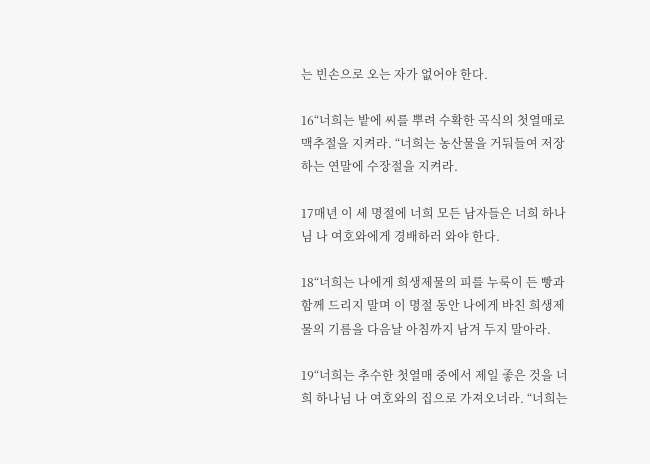는 빈손으로 오는 자가 없어야 한다.

16“너희는 밭에 씨를 뿌려 수확한 곡식의 첫열매로 맥추절을 지켜라. “너희는 농산물을 거둬들여 저장하는 연말에 수장절을 지켜라.

17매년 이 세 명절에 너희 모든 남자들은 너희 하나님 나 여호와에게 경배하러 와야 한다.

18“너희는 나에게 희생제물의 피를 누룩이 든 빵과 함께 드리지 말며 이 명절 동안 나에게 바친 희생제물의 기름을 다음날 아침까지 남겨 두지 말아라.

19“너희는 추수한 첫열매 중에서 제일 좋은 것을 너희 하나님 나 여호와의 집으로 가져오너라. “너희는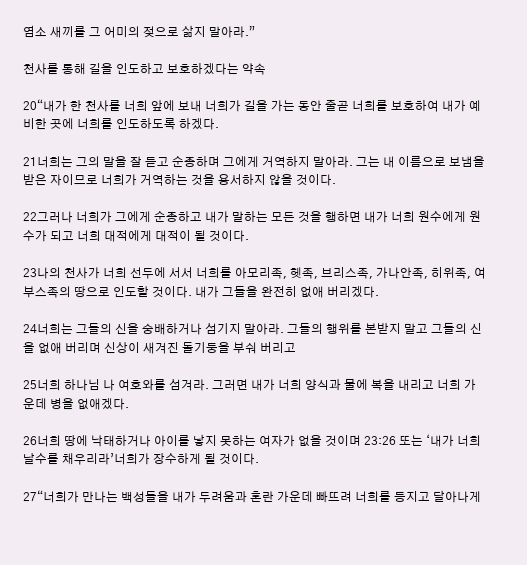염소 새끼를 그 어미의 젖으로 삶지 말아라.”

천사를 통해 길을 인도하고 보호하겠다는 약속

20“내가 한 천사를 너희 앞에 보내 너희가 길을 가는 동안 줄곧 너희를 보호하여 내가 예비한 곳에 너희를 인도하도록 하겠다.

21너희는 그의 말을 잘 듣고 순종하며 그에게 거역하지 말아라. 그는 내 이름으로 보냄을 받은 자이므로 너희가 거역하는 것을 용서하지 않을 것이다.

22그러나 너희가 그에게 순종하고 내가 말하는 모든 것을 행하면 내가 너희 원수에게 원수가 되고 너희 대적에게 대적이 될 것이다.

23나의 천사가 너희 선두에 서서 너희를 아모리족, 헷족, 브리스족, 가나안족, 히위족, 여부스족의 땅으로 인도할 것이다. 내가 그들을 완전히 없애 버리겠다.

24너희는 그들의 신을 숭배하거나 섬기지 말아라. 그들의 행위를 본받지 말고 그들의 신을 없애 버리며 신상이 새겨진 돌기둥을 부숴 버리고

25너희 하나님 나 여호와를 섬겨라. 그러면 내가 너희 양식과 물에 복을 내리고 너희 가운데 병을 없애겠다.

26너희 땅에 낙태하거나 아이를 낳지 못하는 여자가 없을 것이며 23:26 또는 ‘내가 너희 날수를 채우리라’너희가 장수하게 될 것이다.

27“너희가 만나는 백성들을 내가 두려움과 혼란 가운데 빠뜨려 너희를 등지고 달아나게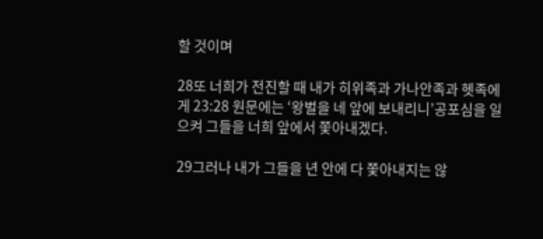할 것이며

28또 너희가 전진할 때 내가 히위족과 가나안족과 헷족에게 23:28 원문에는 ‘왕벌을 네 앞에 보내리니’공포심을 일으켜 그들을 너희 앞에서 쫓아내겠다.

29그러나 내가 그들을 년 안에 다 쫓아내지는 않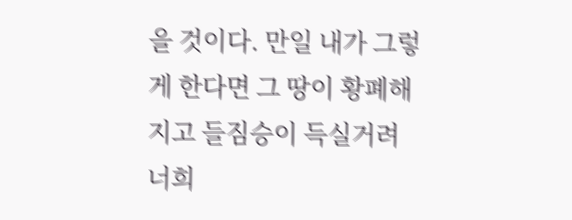을 것이다. 만일 내가 그렇게 한다면 그 땅이 황폐해지고 들짐승이 득실거려 너희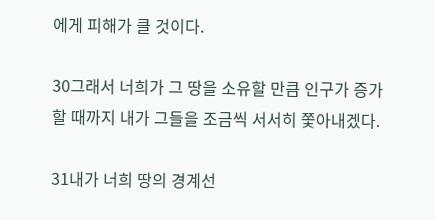에게 피해가 클 것이다.

30그래서 너희가 그 땅을 소유할 만큼 인구가 증가할 때까지 내가 그들을 조금씩 서서히 쫓아내겠다.

31내가 너희 땅의 경계선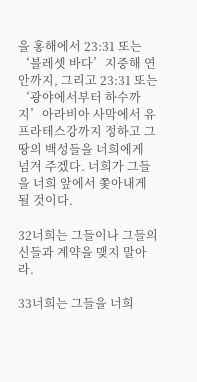을 홍해에서 23:31 또는 ‘블레셋 바다’지중해 연안까지, 그리고 23:31 또는 ‘광야에서부터 하수까지’아라비아 사막에서 유프라테스강까지 정하고 그 땅의 백성들을 너희에게 넘겨 주겠다. 너희가 그들을 너희 앞에서 쫓아내게 될 것이다.

32너희는 그들이나 그들의 신들과 계약을 맺지 말아라.

33너희는 그들을 너희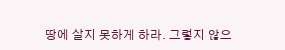땅에 살지 못하게 하라. 그렇지 않으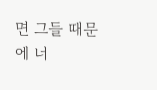면 그들 때문에 너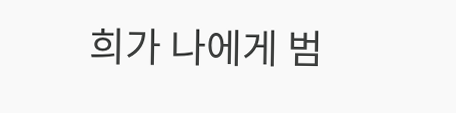희가 나에게 범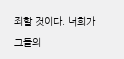죄할 것이다. 너희가 그들의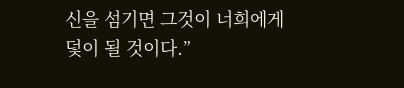신을 섬기면 그것이 너희에게 덫이 될 것이다.”